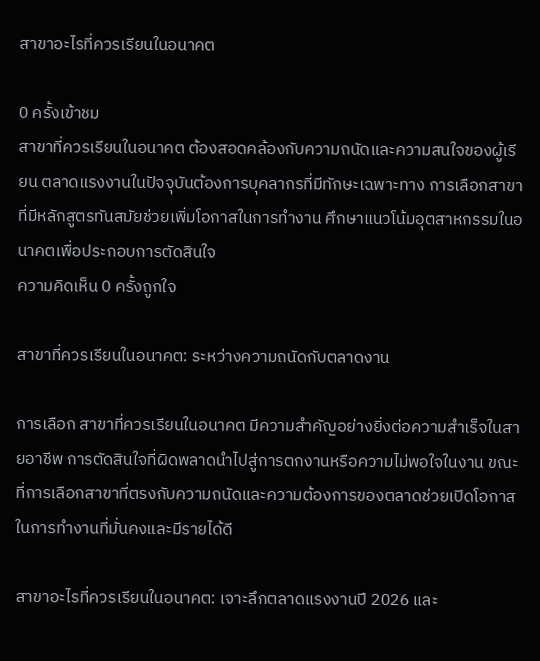สาขาอะไรที่ควรเรียนในอนาคต

0 ครั้งเข้าชม
สาขาที่ควรเรียนในอนาคต ต้องสอดคล้องกับความถนัดและความสนใจของผู้เรียน ตลาดแรงงานในปัจจุบันต้องการบุคลากรที่มีทักษะเฉพาะทาง การเลือกสาขาที่มีหลักสูตรทันสมัยช่วยเพิ่มโอกาสในการทำงาน ศึกษาแนวโน้มอุตสาหกรรมในอนาคตเพื่อประกอบการตัดสินใจ
ความคิดเห็น 0 ครั้งถูกใจ

สาขาที่ควรเรียนในอนาคต: ระหว่างความถนัดกับตลาดงาน

การเลือก สาขาที่ควรเรียนในอนาคต มีความสำคัญอย่างยิ่งต่อความสำเร็จในสายอาชีพ การตัดสินใจที่ผิดพลาดนำไปสู่การตกงานหรือความไม่พอใจในงาน ขณะที่การเลือกสาขาที่ตรงกับความถนัดและความต้องการของตลาดช่วยเปิดโอกาสในการทำงานที่มั่นคงและมีรายได้ดี

สาขาอะไรที่ควรเรียนในอนาคต: เจาะลึกตลาดแรงงานปี 2026 และ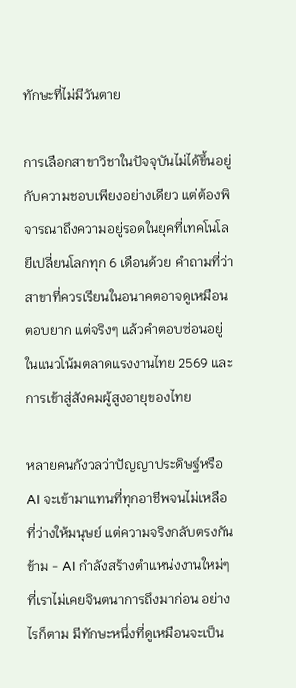ทักษะที่ไม่มีวันตาย

การเลือกสาขาวิชาในปัจจุบันไม่ได้ขึ้นอยู่กับความชอบเพียงอย่างเดียว แต่ต้องพิจารณาถึงความอยู่รอดในยุคที่เทคโนโลยีเปลี่ยนโลกทุก 6 เดือนด้วย คำถามที่ว่าสาขาที่ควรเรียนในอนาคตอาจดูเหมือนตอบยาก แต่จริงๆ แล้วคำตอบซ่อนอยู่ในแนวโน้มตลาดแรงงานไทย 2569 และการเข้าสู่สังคมผู้สูงอายุของไทย

หลายคนกังวลว่าปัญญาประดิษฐ์หรือ AI จะเข้ามาแทนที่ทุกอาชีพจนไม่เหลือที่ว่างให้มนุษย์ แต่ความจริงกลับตรงกันข้าม - AI กำลังสร้างตำแหน่งงานใหม่ๆ ที่เราไม่เคยจินตนาการถึงมาก่อน อย่างไรก็ตาม มีทักษะหนึ่งที่ดูเหมือนจะเป็น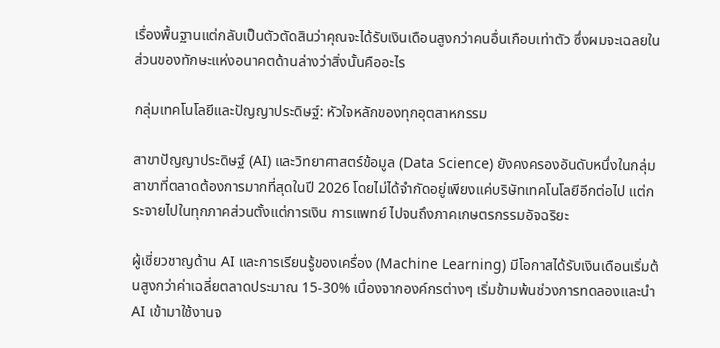เรื่องพื้นฐานแต่กลับเป็นตัวตัดสินว่าคุณจะได้รับเงินเดือนสูงกว่าคนอื่นเกือบเท่าตัว ซึ่งผมจะเฉลยในส่วนของทักษะแห่งอนาคตด้านล่างว่าสิ่งนั้นคืออะไร

กลุ่มเทคโนโลยีและปัญญาประดิษฐ์: หัวใจหลักของทุกอุตสาหกรรม

สาขาปัญญาประดิษฐ์ (AI) และวิทยาศาสตร์ข้อมูล (Data Science) ยังคงครองอันดับหนึ่งในกลุ่มสาขาที่ตลาดต้องการมากที่สุดในปี 2026 โดยไม่ได้จำกัดอยู่เพียงแค่บริษัทเทคโนโลยีอีกต่อไป แต่กระจายไปในทุกภาคส่วนตั้งแต่การเงิน การแพทย์ ไปจนถึงภาคเกษตรกรรมอัจฉริยะ

ผู้เชี่ยวชาญด้าน AI และการเรียนรู้ของเครื่อง (Machine Learning) มีโอกาสได้รับเงินเดือนเริ่มต้นสูงกว่าค่าเฉลี่ยตลาดประมาณ 15-30% เนื่องจากองค์กรต่างๆ เริ่มข้ามพ้นช่วงการทดลองและนำ AI เข้ามาใช้งานจ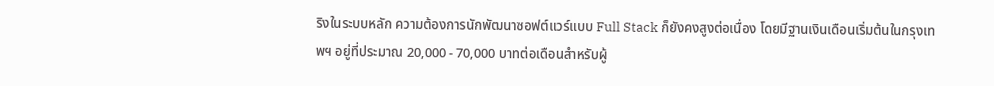ริงในระบบหลัก ความต้องการนักพัฒนาซอฟต์แวร์แบบ Full Stack ก็ยังคงสูงต่อเนื่อง โดยมีฐานเงินเดือนเริ่มต้นในกรุงเทพฯ อยู่ที่ประมาณ 20,000 - 70,000 บาทต่อเดือนสำหรับผู้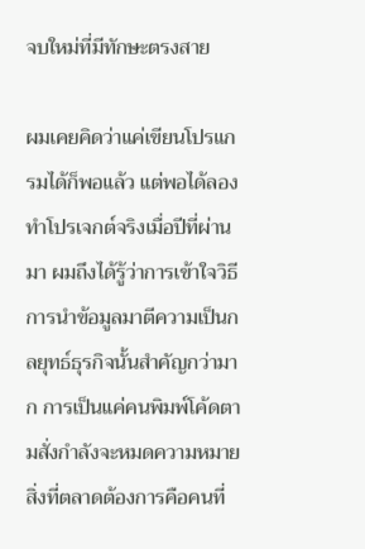จบใหม่ที่มีทักษะตรงสาย

ผมเคยคิดว่าแค่เขียนโปรแกรมได้ก็พอแล้ว แต่พอได้ลองทำโปรเจกต์จริงเมื่อปีที่ผ่านมา ผมถึงได้รู้ว่าการเข้าใจวิธีการนำข้อมูลมาตีความเป็นกลยุทธ์ธุรกิจนั้นสำคัญกว่ามาก การเป็นแค่คนพิมพ์โค้ดตามสั่งกำลังจะหมดความหมาย สิ่งที่ตลาดต้องการคือคนที่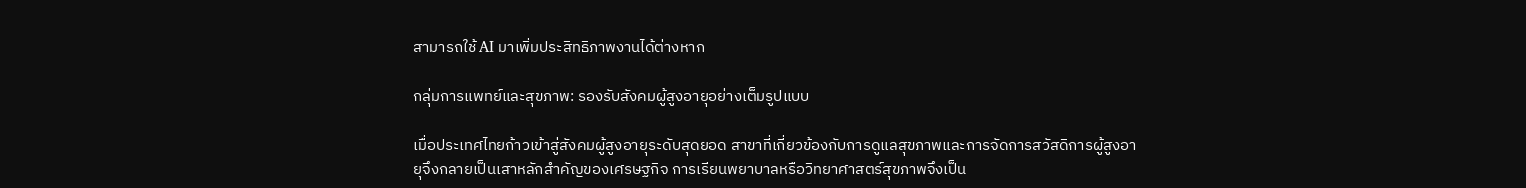สามารถใช้ AI มาเพิ่มประสิทธิภาพงานได้ต่างหาก

กลุ่มการแพทย์และสุขภาพ: รองรับสังคมผู้สูงอายุอย่างเต็มรูปแบบ

เมื่อประเทศไทยก้าวเข้าสู่สังคมผู้สูงอายุระดับสุดยอด สาขาที่เกี่ยวข้องกับการดูแลสุขภาพและการจัดการสวัสดิการผู้สูงอายุจึงกลายเป็นเสาหลักสำคัญของเศรษฐกิจ การเรียนพยาบาลหรือวิทยาศาสตร์สุขภาพจึงเป็น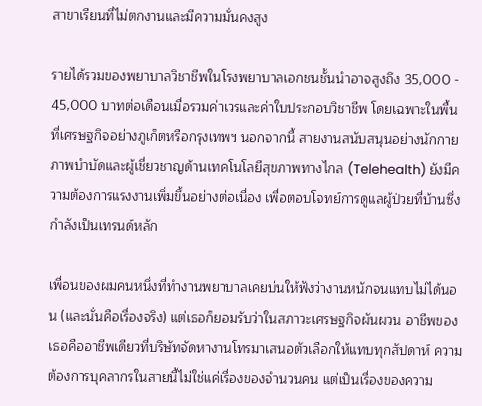สาขาเรียนที่ไม่ตกงานและมีความมั่นคงสูง

รายได้รวมของพยาบาลวิชาชีพในโรงพยาบาลเอกชนชั้นนำอาจสูงถึง 35,000 - 45,000 บาทต่อเดือนเมื่อรวมค่าเวรและค่าใบประกอบวิชาชีพ โดยเฉพาะในพื้นที่เศรษฐกิจอย่างภูเก็ตหรือกรุงเทพฯ นอกจากนี้ สายงานสนับสนุนอย่างนักกายภาพบำบัดและผู้เชี่ยวชาญด้านเทคโนโลยีสุขภาพทางไกล (Telehealth) ยังมีความต้องการแรงงานเพิ่มขึ้นอย่างต่อเนื่อง เพื่อตอบโจทย์การดูแลผู้ป่วยที่บ้านซึ่งกำลังเป็นเทรนด์หลัก

เพื่อนของผมคนหนึ่งที่ทำงานพยาบาลเคยบ่นให้ฟังว่างานหนักจนแทบไม่ได้นอน (และนั่นคือเรื่องจริง) แต่เธอก็ยอมรับว่าในสภาวะเศรษฐกิจผันผวน อาชีพของเธอคืออาชีพเดียวที่บริษัทจัดหางานโทรมาเสนอตัวเลือกให้แทบทุกสัปดาห์ ความต้องการบุคลากรในสายนี้ไม่ใช่แค่เรื่องของจำนวนคน แต่เป็นเรื่องของความ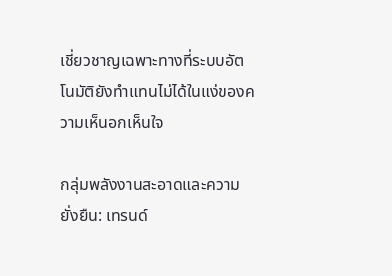เชี่ยวชาญเฉพาะทางที่ระบบอัตโนมัติยังทำแทนไม่ได้ในแง่ของความเห็นอกเห็นใจ

กลุ่มพลังงานสะอาดและความยั่งยืน: เทรนด์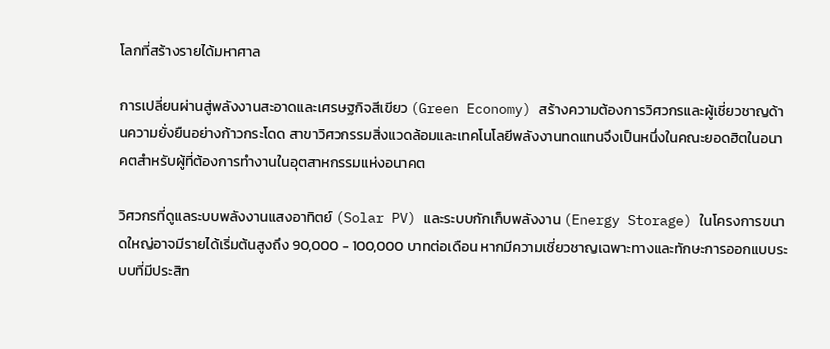โลกที่สร้างรายได้มหาศาล

การเปลี่ยนผ่านสู่พลังงานสะอาดและเศรษฐกิจสีเขียว (Green Economy) สร้างความต้องการวิศวกรและผู้เชี่ยวชาญด้านความยั่งยืนอย่างก้าวกระโดด สาขาวิศวกรรมสิ่งแวดล้อมและเทคโนโลยีพลังงานทดแทนจึงเป็นหนึ่งในคณะยอดฮิตในอนาคตสำหรับผู้ที่ต้องการทำงานในอุตสาหกรรมแห่งอนาคต

วิศวกรที่ดูแลระบบพลังงานแสงอาทิตย์ (Solar PV) และระบบกักเก็บพลังงาน (Energy Storage) ในโครงการขนาดใหญ่อาจมีรายได้เริ่มต้นสูงถึง 90,000 - 100,000 บาทต่อเดือน หากมีความเชี่ยวชาญเฉพาะทางและทักษะการออกแบบระบบที่มีประสิท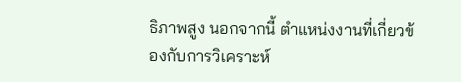ธิภาพสูง นอกจากนี้ ตำแหน่งงานที่เกี่ยวข้องกับการวิเคราะห์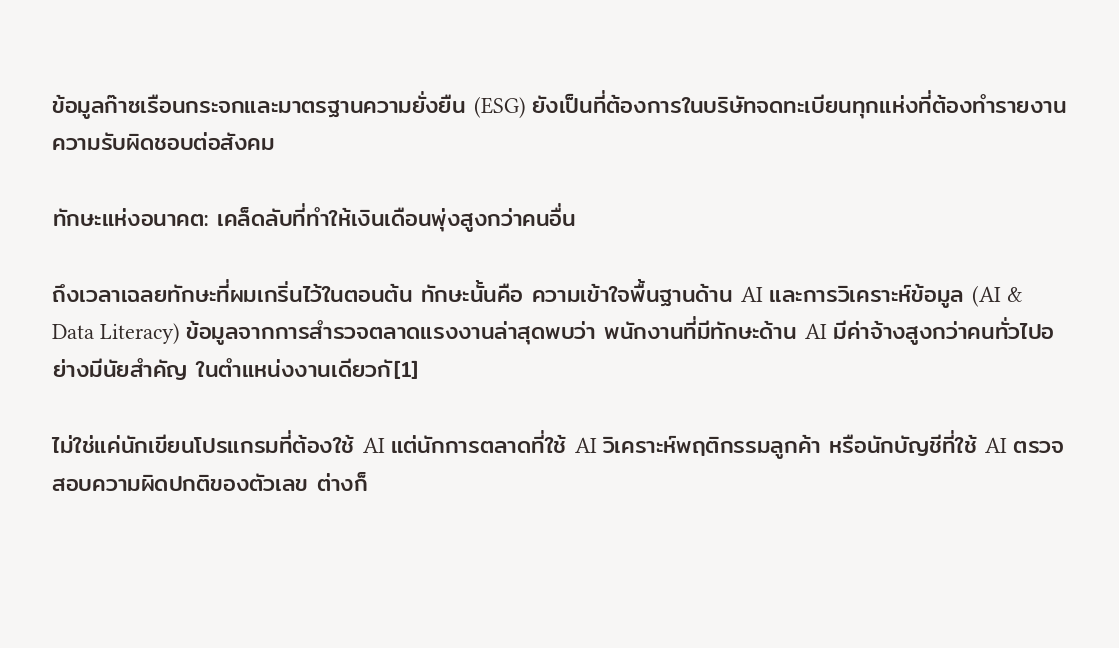ข้อมูลก๊าซเรือนกระจกและมาตรฐานความยั่งยืน (ESG) ยังเป็นที่ต้องการในบริษัทจดทะเบียนทุกแห่งที่ต้องทำรายงานความรับผิดชอบต่อสังคม

ทักษะแห่งอนาคต: เคล็ดลับที่ทำให้เงินเดือนพุ่งสูงกว่าคนอื่น

ถึงเวลาเฉลยทักษะที่ผมเกริ่นไว้ในตอนต้น ทักษะนั้นคือ ความเข้าใจพื้นฐานด้าน AI และการวิเคราะห์ข้อมูล (AI & Data Literacy) ข้อมูลจากการสำรวจตลาดแรงงานล่าสุดพบว่า พนักงานที่มีทักษะด้าน AI มีค่าจ้างสูงกว่าคนทั่วไปอย่างมีนัยสำคัญ ในตำแหน่งงานเดียวกั[1]

ไม่ใช่แค่นักเขียนโปรแกรมที่ต้องใช้ AI แต่นักการตลาดที่ใช้ AI วิเคราะห์พฤติกรรมลูกค้า หรือนักบัญชีที่ใช้ AI ตรวจสอบความผิดปกติของตัวเลข ต่างก็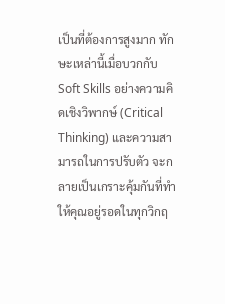เป็นที่ต้องการสูงมาก ทักษะเหล่านี้เมื่อบวกกับ Soft Skills อย่างความคิดเชิงวิพากษ์ (Critical Thinking) และความสามารถในการปรับตัว จะกลายเป็นเกราะคุ้มกันที่ทำให้คุณอยู่รอดในทุกวิกฤ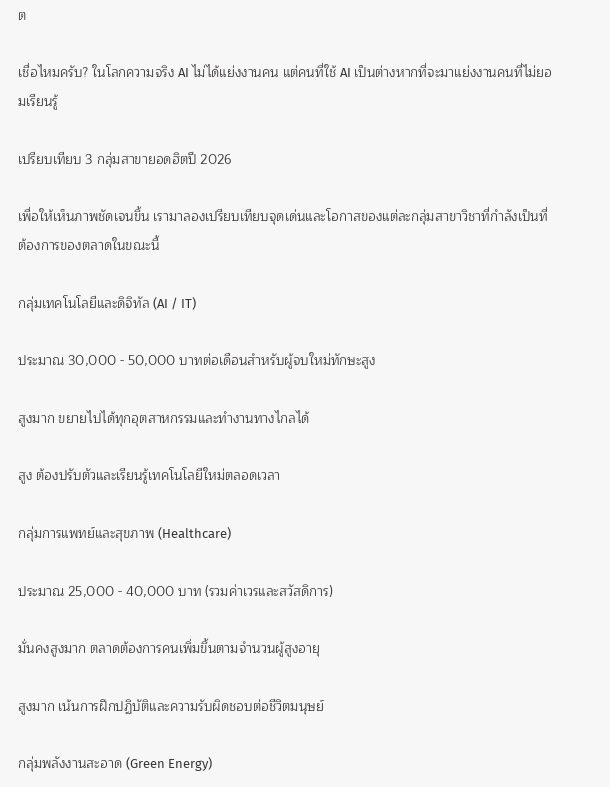ต

เชื่อไหมครับ? ในโลกความจริง AI ไม่ได้แย่งงานคน แต่คนที่ใช้ AI เป็นต่างหากที่จะมาแย่งงานคนที่ไม่ยอมเรียนรู้

เปรียบเทียบ 3 กลุ่มสาขายอดฮิตปี 2026

เพื่อให้เห็นภาพชัดเจนขึ้น เรามาลองเปรียบเทียบจุดเด่นและโอกาสของแต่ละกลุ่มสาขาวิชาที่กำลังเป็นที่ต้องการของตลาดในขณะนี้

กลุ่มเทคโนโลยีและดิจิทัล (AI / IT)

ประมาณ 30,000 - 50,000 บาทต่อเดือนสำหรับผู้จบใหม่ทักษะสูง

สูงมาก ขยายไปได้ทุกอุตสาหกรรมและทำงานทางไกลได้

สูง ต้องปรับตัวและเรียนรู้เทคโนโลยีใหม่ตลอดเวลา

กลุ่มการแพทย์และสุขภาพ (Healthcare)

ประมาณ 25,000 - 40,000 บาท (รวมค่าเวรและสวัสดิการ)

มั่นคงสูงมาก ตลาดต้องการคนเพิ่มขึ้นตามจำนวนผู้สูงอายุ

สูงมาก เน้นการฝึกปฏิบัติและความรับผิดชอบต่อชีวิตมนุษย์

กลุ่มพลังงานสะอาด (Green Energy)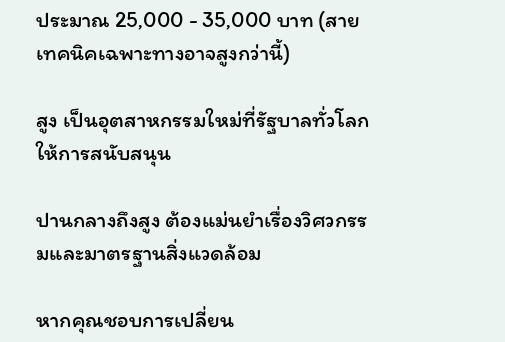ประมาณ 25,000 - 35,000 บาท (สายเทคนิคเฉพาะทางอาจสูงกว่านี้)

สูง เป็นอุตสาหกรรมใหม่ที่รัฐบาลทั่วโลกให้การสนับสนุน

ปานกลางถึงสูง ต้องแม่นยำเรื่องวิศวกรรมและมาตรฐานสิ่งแวดล้อม

หากคุณชอบการเปลี่ยน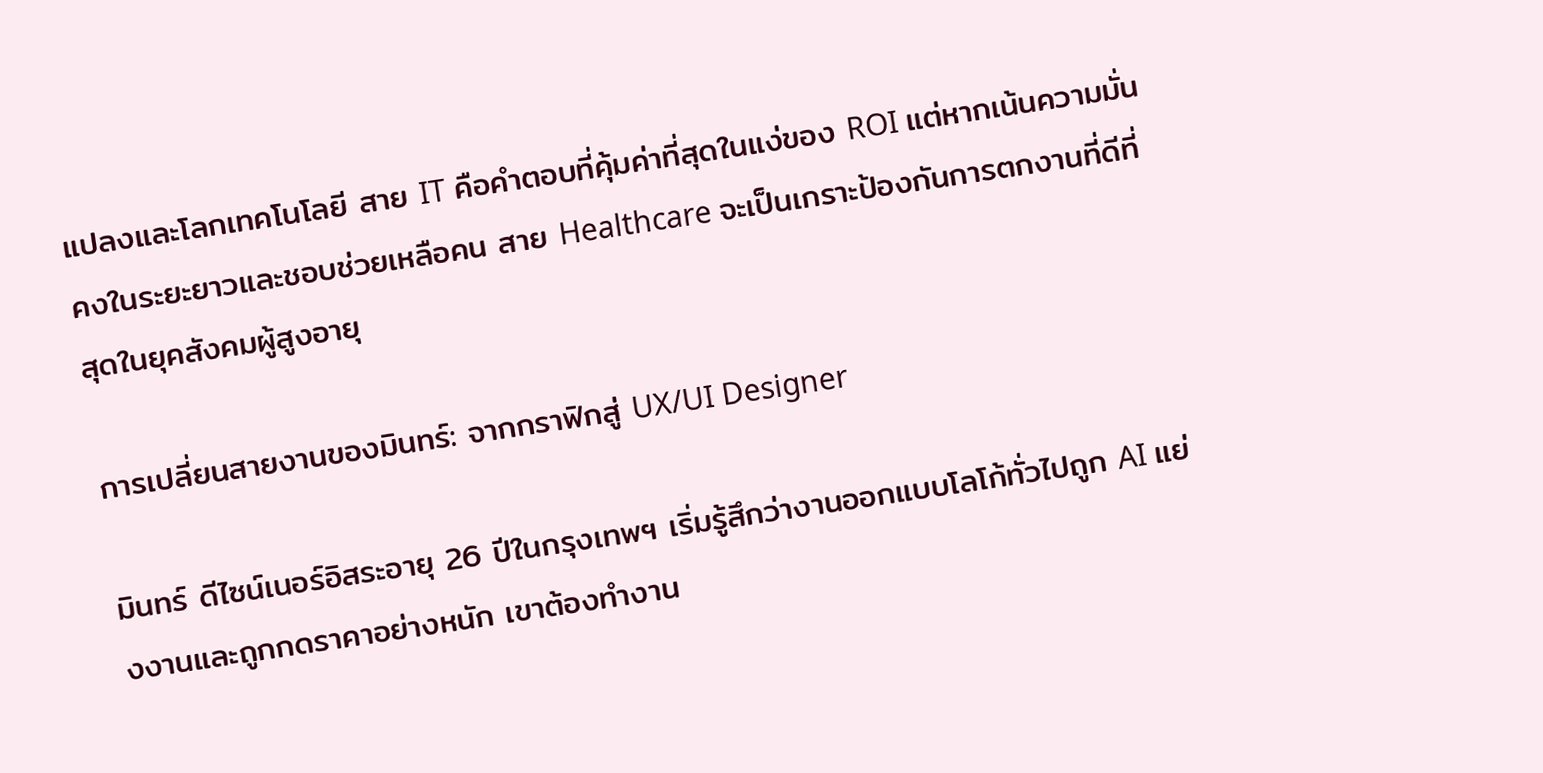แปลงและโลกเทคโนโลยี สาย IT คือคำตอบที่คุ้มค่าที่สุดในแง่ของ ROI แต่หากเน้นความมั่นคงในระยะยาวและชอบช่วยเหลือคน สาย Healthcare จะเป็นเกราะป้องกันการตกงานที่ดีที่สุดในยุคสังคมผู้สูงอายุ

การเปลี่ยนสายงานของมินทร์: จากกราฟิกสู่ UX/UI Designer

มินทร์ ดีไซน์เนอร์อิสระอายุ 26 ปีในกรุงเทพฯ เริ่มรู้สึกว่างานออกแบบโลโก้ทั่วไปถูก AI แย่งงานและถูกกดราคาอย่างหนัก เขาต้องทำงาน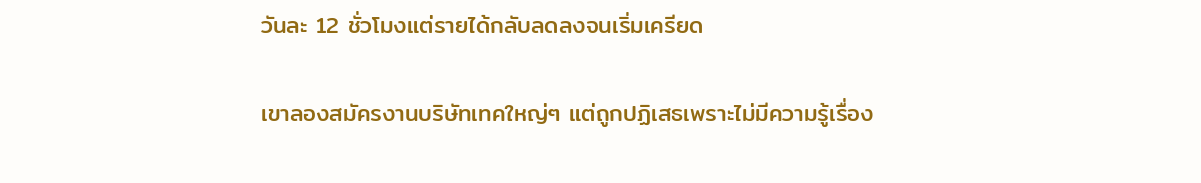วันละ 12 ชั่วโมงแต่รายได้กลับลดลงจนเริ่มเครียด

เขาลองสมัครงานบริษัทเทคใหญ่ๆ แต่ถูกปฏิเสธเพราะไม่มีความรู้เรื่อง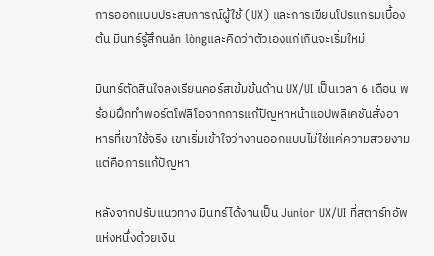การออกแบบประสบการณ์ผู้ใช้ (UX) และการเขียนโปรแกรมเบื้องต้น มินทร์รู้สึกนản lòngและคิดว่าตัวเองแก่เกินจะเริ่มใหม่

มินทร์ตัดสินใจลงเรียนคอร์สเข้มข้นด้าน UX/UI เป็นเวลา 6 เดือน พร้อมฝึกทำพอร์ตโฟลิโอจากการแก้ปัญหาหน้าแอปพลิเคชันสั่งอาหารที่เขาใช้จริง เขาเริ่มเข้าใจว่างานออกแบบไม่ใช่แค่ความสวยงาม แต่คือการแก้ปัญหา

หลังจากปรับแนวทาง มินทร์ได้งานเป็น Junior UX/UI ที่สตาร์ทอัพแห่งหนึ่งด้วยเงิน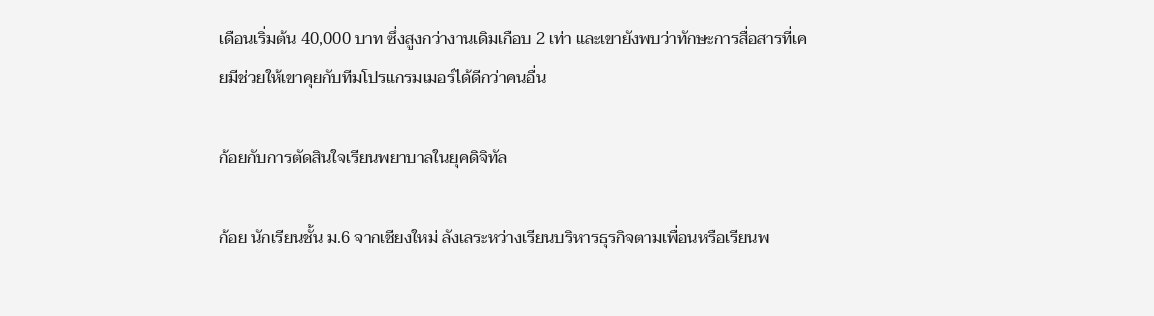เดือนเริ่มต้น 40,000 บาท ซึ่งสูงกว่างานเดิมเกือบ 2 เท่า และเขายังพบว่าทักษะการสื่อสารที่เคยมีช่วยให้เขาคุยกับทีมโปรแกรมเมอร์ได้ดีกว่าคนอื่น

ก้อยกับการตัดสินใจเรียนพยาบาลในยุคดิจิทัล

ก้อย นักเรียนชั้น ม.6 จากเชียงใหม่ ลังเลระหว่างเรียนบริหารธุรกิจตามเพื่อนหรือเรียนพ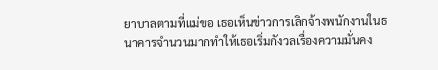ยาบาลตามที่แม่ขอ เธอเห็นข่าวการเลิกจ้างพนักงานในธนาคารจำนวนมากทำให้เธอเริ่มกังวลเรื่องความมั่นคง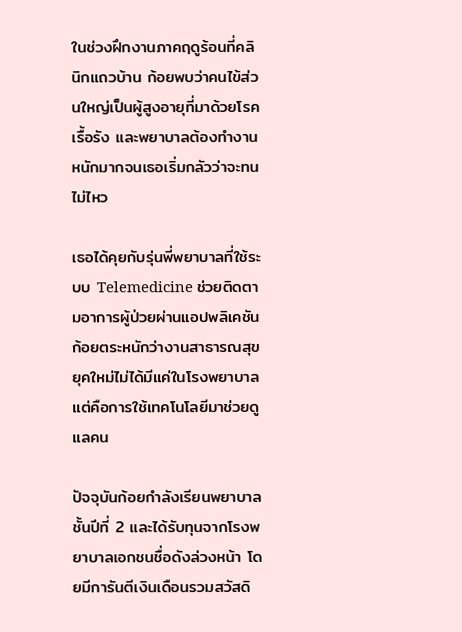ในช่วงฝึกงานภาคฤดูร้อนที่คลินิกแถวบ้าน ก้อยพบว่าคนไข้ส่วนใหญ่เป็นผู้สูงอายุที่มาด้วยโรคเรื้อรัง และพยาบาลต้องทำงานหนักมากจนเธอเริ่มกลัวว่าจะทนไม่ไหว

เธอได้คุยกับรุ่นพี่พยาบาลที่ใช้ระบบ Telemedicine ช่วยติดตามอาการผู้ป่วยผ่านแอปพลิเคชัน ก้อยตระหนักว่างานสาธารณสุขยุคใหม่ไม่ได้มีแค่ในโรงพยาบาล แต่คือการใช้เทคโนโลยีมาช่วยดูแลคน

ปัจจุบันก้อยกำลังเรียนพยาบาลชั้นปีที่ 2 และได้รับทุนจากโรงพยาบาลเอกชนชื่อดังล่วงหน้า โดยมีการันตีเงินเดือนรวมสวัสดิ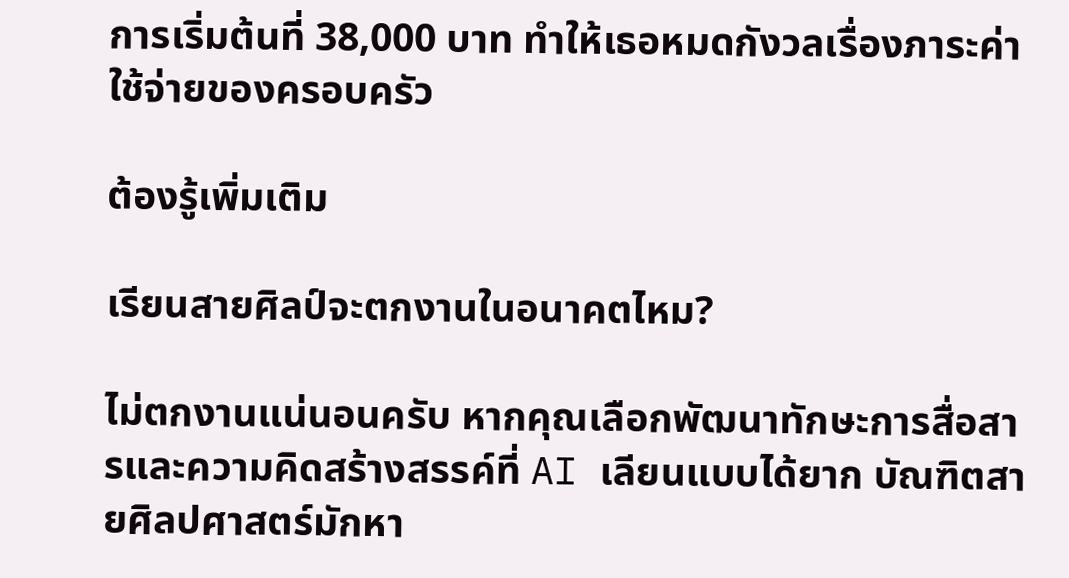การเริ่มต้นที่ 38,000 บาท ทำให้เธอหมดกังวลเรื่องภาระค่าใช้จ่ายของครอบครัว

ต้องรู้เพิ่มเติม

เรียนสายศิลป์จะตกงานในอนาคตไหม?

ไม่ตกงานแน่นอนครับ หากคุณเลือกพัฒนาทักษะการสื่อสารและความคิดสร้างสรรค์ที่ AI เลียนแบบได้ยาก บัณฑิตสายศิลปศาสตร์มักหา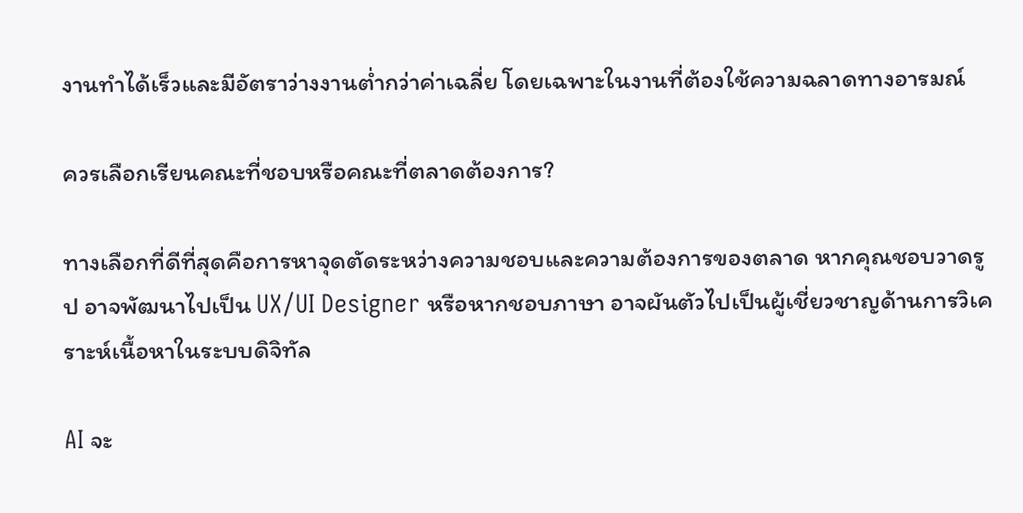งานทำได้เร็วและมีอัตราว่างงานต่ำกว่าค่าเฉลี่ย โดยเฉพาะในงานที่ต้องใช้ความฉลาดทางอารมณ์

ควรเลือกเรียนคณะที่ชอบหรือคณะที่ตลาดต้องการ?

ทางเลือกที่ดีที่สุดคือการหาจุดตัดระหว่างความชอบและความต้องการของตลาด หากคุณชอบวาดรูป อาจพัฒนาไปเป็น UX/UI Designer หรือหากชอบภาษา อาจผันตัวไปเป็นผู้เชี่ยวชาญด้านการวิเคราะห์เนื้อหาในระบบดิจิทัล

AI จะ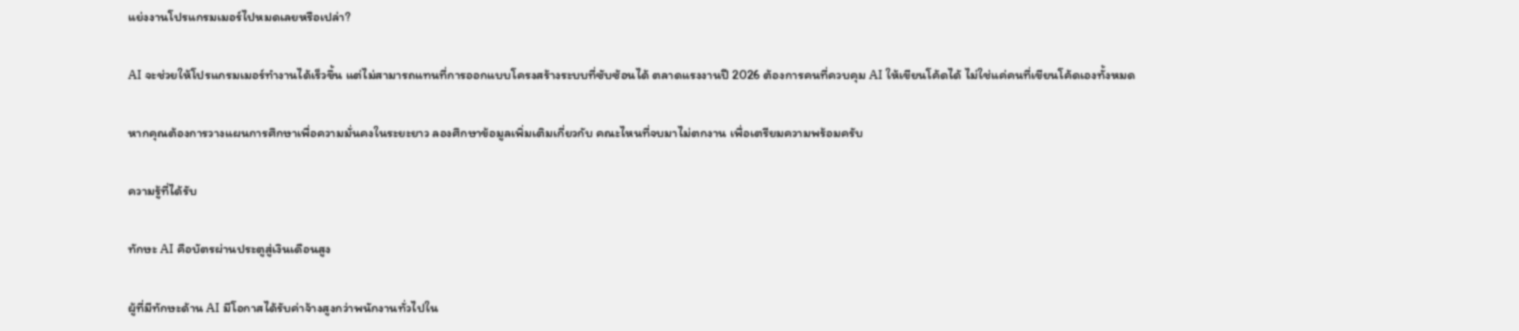แย่งงานโปรแกรมเมอร์ไปหมดเลยหรือเปล่า?

AI จะช่วยให้โปรแกรมเมอร์ทำงานได้เร็วขึ้น แต่ไม่สามารถแทนที่การออกแบบโครงสร้างระบบที่ซับซ้อนได้ ตลาดแรงงานปี 2026 ต้องการคนที่ควบคุม AI ให้เขียนโค้ดได้ ไม่ใช่แค่คนที่เขียนโค้ดเองทั้งหมด

หากคุณต้องการวางแผนการศึกษาเพื่อความมั่นคงในระยะยาว ลองศึกษาข้อมูลเพิ่มเติมเกี่ยวกับ คณะไหนที่จบมาไม่ตกงาน เพื่อเตรียมความพร้อมครับ

ความรู้ที่ได้รับ

ทักษะ AI คือบัตรผ่านประตูสู่เงินเดือนสูง

ผู้ที่มีทักษะด้าน AI มีโอกาสได้รับค่าจ้างสูงกว่าพนักงานทั่วไปใน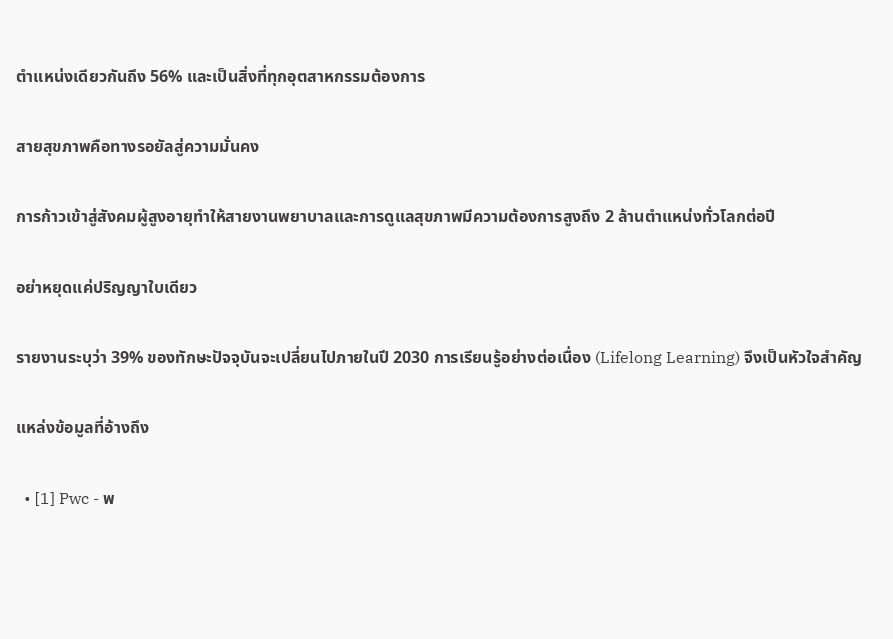ตำแหน่งเดียวกันถึง 56% และเป็นสิ่งที่ทุกอุตสาหกรรมต้องการ

สายสุขภาพคือทางรอยัลสู่ความมั่นคง

การก้าวเข้าสู่สังคมผู้สูงอายุทำให้สายงานพยาบาลและการดูแลสุขภาพมีความต้องการสูงถึง 2 ล้านตำแหน่งทั่วโลกต่อปี

อย่าหยุดแค่ปริญญาใบเดียว

รายงานระบุว่า 39% ของทักษะปัจจุบันจะเปลี่ยนไปภายในปี 2030 การเรียนรู้อย่างต่อเนื่อง (Lifelong Learning) จึงเป็นหัวใจสำคัญ

แหล่งข้อมูลที่อ้างถึง

  • [1] Pwc - พ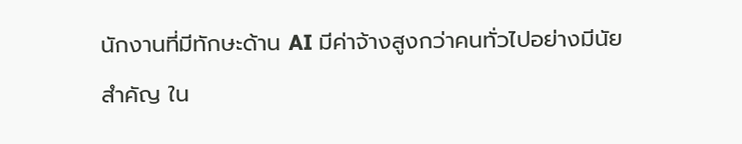นักงานที่มีทักษะด้าน AI มีค่าจ้างสูงกว่าคนทั่วไปอย่างมีนัยสำคัญ ใน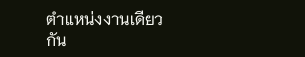ตำแหน่งงานเดียวกัน